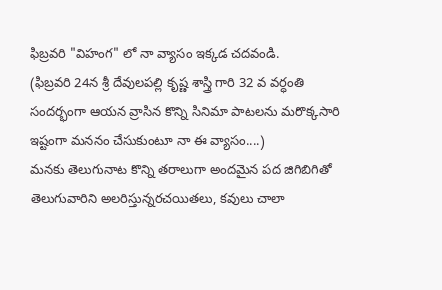ఫిబ్రవరి "విహంగ" లో నా వ్యాసం ఇక్కడ చదవండి.
(ఫిబ్రవరి 24న శ్రీ దేవులపల్లి కృష్ణ శాస్త్రి గారి 32 వ వర్ధంతి సందర్భంగా ఆయన వ్రాసిన కొన్ని సినిమా పాటలను మరొక్కసారి ఇష్టంగా మననం చేసుకుంటూ నా ఈ వ్యాసం....)
మనకు తెలుగునాట కొన్ని తరాలుగా అందమైన పద జిగిబిగితో తెలుగువారిని అలరిస్తున్నరచయితలు, కవులు చాలా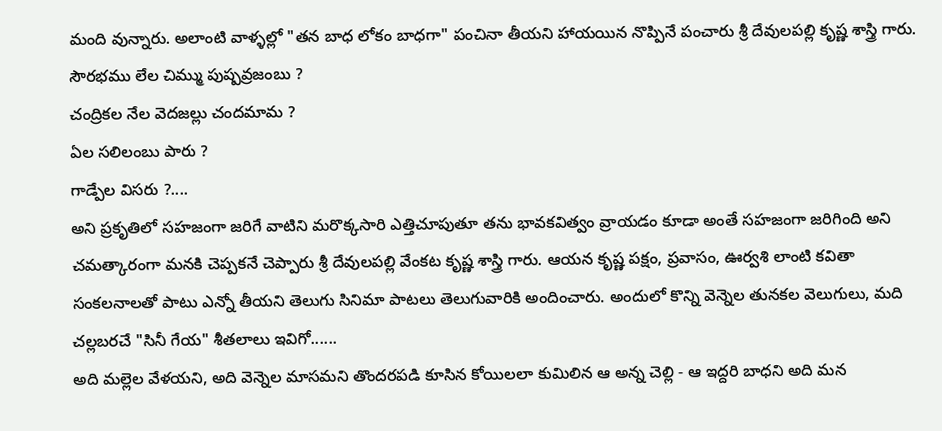మంది వున్నారు. అలాంటి వాళ్ళల్లో "తన బాధ లోకం బాధగా" పంచినా తీయని హాయయిన నొప్పినే పంచారు శ్రీ దేవులపల్లి కృష్ణ శాస్త్రి గారు.
సౌరభము లేల చిమ్ము పుష్పవ్రజంబు ?
చంద్రికల నేల వెదజల్లు చందమామ ?
ఏల సలిలంబు పారు ?
గాడ్పేల విసరు ?....
అని ప్రకృతిలో సహజంగా జరిగే వాటిని మరొక్కసారి ఎత్తిచూపుతూ తను భావకవిత్వం వ్రాయడం కూడా అంతే సహజంగా జరిగింది అని చమత్కారంగా మనకి చెప్పకనే చెప్పారు శ్రీ దేవులపల్లి వేంకట కృష్ణ శాస్త్రి గారు. ఆయన కృష్ణ పక్షం, ప్రవాసం, ఊర్వశి లాంటి కవితా సంకలనాలతో పాటు ఎన్నో తీయని తెలుగు సినిమా పాటలు తెలుగువారికి అందించారు. అందులో కొన్ని వెన్నెల తునకల వెలుగులు, మది చల్లబరచే "సినీ గేయ" శీతలాలు ఇవిగో......
అది మల్లెల వేళయని, అది వెన్నెల మాసమని తొందరపడి కూసిన కోయిలలా కుమిలిన ఆ అన్న చెల్లి - ఆ ఇద్దరి బాధని అది మన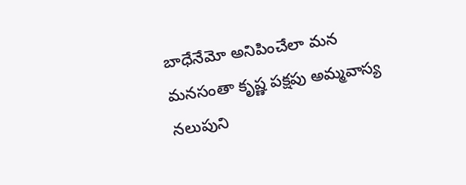బాధేనేమో అనిపించేలా మన మనసంతా కృష్ణ పక్షపు అమ్మవాస్య నలుపుని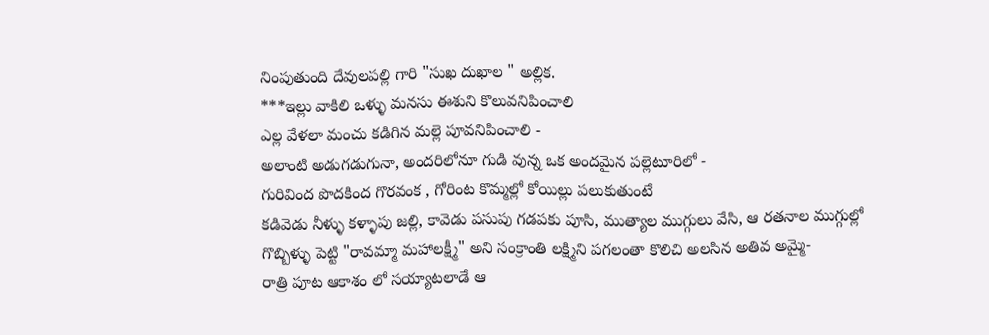నింపుతుంది దేవులపల్లి గారి "సుఖ దుఖాల " అల్లిక.
***ఇల్లు వాకిలి ఒళ్ళు మనసు ఈశుని కొలువనిపించాలి
ఎల్ల వేళలా మంచు కడిగిన మల్లె పూవనిపించాలి -
అలాంటి అడుగడుగునా, అందరిలోనూ గుడి వున్న ఒక అందమైన పల్లెటూరిలో -
గురివింద పొదకింద గొరవంక , గోరింట కొమ్మల్లో కోయిల్లు పలుకుతుంటే
కడివెడు నీళ్ళు కళ్ళాపు జల్లి, కావెడు పసుపు గడపకు పూసి, ముత్యాల ముగ్గులు వేసి, ఆ రతనాల ముగ్గుల్లో గొబ్బిళ్ళు పెట్టి "రావమ్మా మహాలక్ష్మీ" అని సంక్రాంతి లక్ష్మిని పగలంతా కొలిచి అలసిన అతివ అమ్మై-
రాత్రి పూట ఆకాశం లో సయ్యాటలాడే ఆ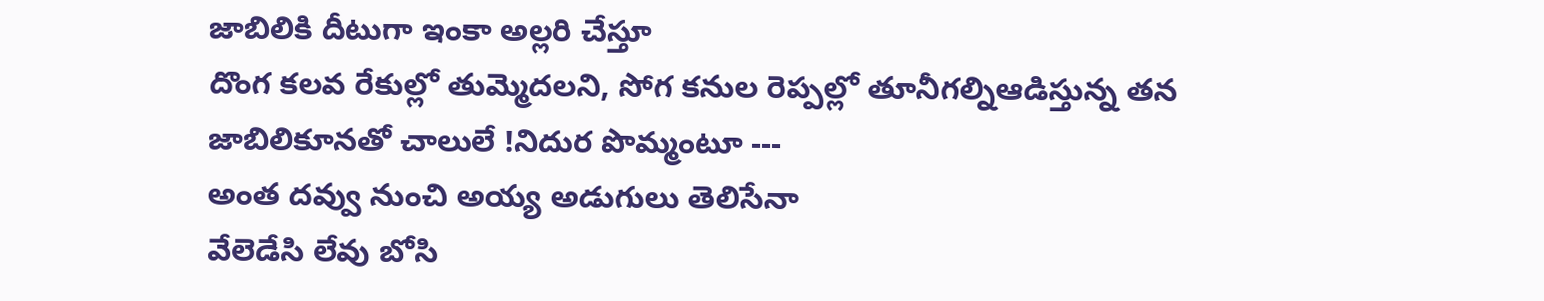జాబిలికి దీటుగా ఇంకా అల్లరి చేస్తూ
దొంగ కలవ రేకుల్లో తుమ్మెదలని, సోగ కనుల రెప్పల్లో తూనీగల్నిఆడిస్తున్న తన జాబిలికూనతో చాలులే !నిదుర పొమ్మంటూ ---
అంత దవ్వు నుంచి అయ్య అడుగులు తెలిసేనా
వేలెడేసి లేవు బోసి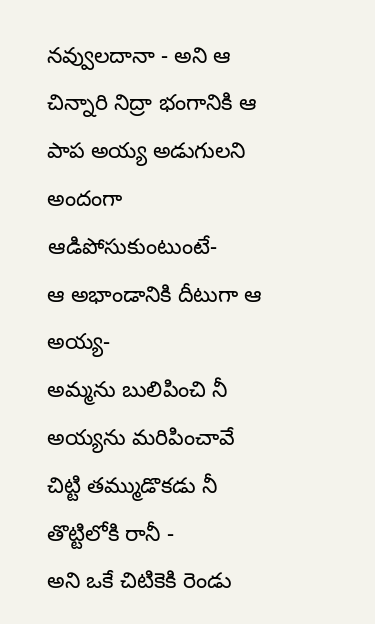నవ్వులదానా - అని ఆ చిన్నారి నిద్రా భంగానికి ఆ పాప అయ్య అడుగులని అందంగా ఆడిపోసుకుంటుంటే-
ఆ అభాండానికి దీటుగా ఆ అయ్య-
అమ్మను బులిపించి నీ అయ్యను మరిపించావే
చిట్టి తమ్ముడొకడు నీ తొట్టిలోకి రానీ -
అని ఒకే చిటికెకి రెండు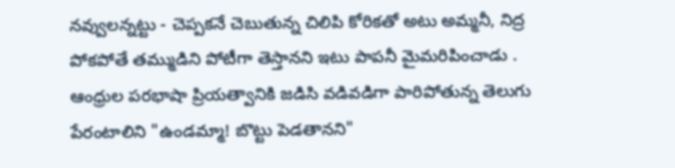నవ్వులన్నట్టు - చెప్పకనే చెబుతున్న చిలిపి కోరికతో అటు అమ్మనీ, నిద్ర పోకపోతే తమ్ముడిని పోటీగా తెస్తానని ఇటు పాపనీ మైమరిపించాడు .
ఆంధ్రుల పరభాషా ప్రియత్వానికి జడిసి వడివడిగా పారిపోతున్న తెలుగు పేరంటాలిని "ఉండమ్మా! బొట్టు పెడతానని"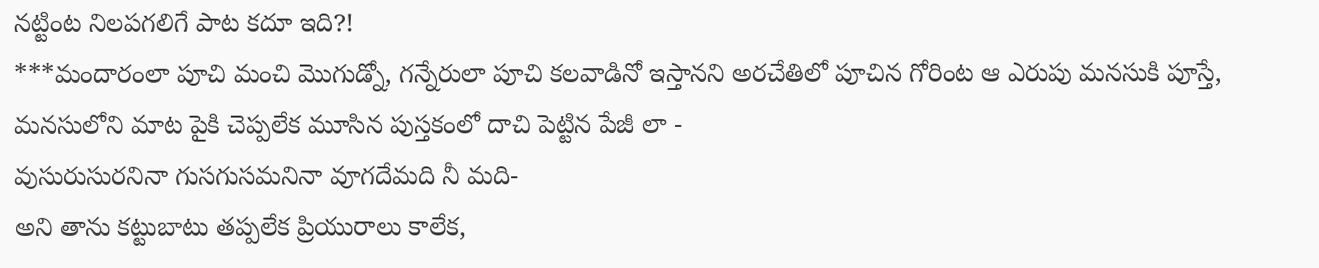నట్టింట నిలపగలిగే పాట కదూ ఇది?!
***మందారంలా పూచి మంచి మొగుడ్నో, గన్నేరులా పూచి కలవాడినో ఇస్తానని అరచేతిలో పూచిన గోరింట ఆ ఎరుపు మనసుకి పూస్తే,
మనసులోని మాట పైకి చెప్పలేక మూసిన పుస్తకంలో దాచి పెట్టిన పేజీ లా -
వుసురుసురనినా గుసగుసమనినా వూగదేమది నీ మది-
అని తాను కట్టుబాటు తప్పలేక ప్రియురాలు కాలేక,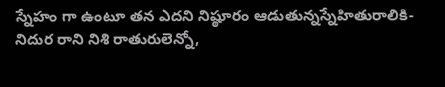స్నేహం గా ఉంటూ తన ఎదని నిష్ఠూరం ఆడుతున్నస్నేహితురాలికి-
నిదుర రాని నిశి రాతురులెన్నో,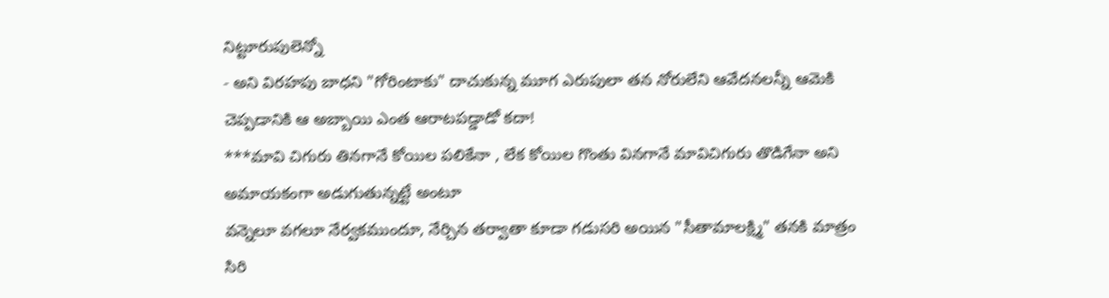నిట్టూరుపులెన్నో
- అని విరహపు బాధని "గోరింటాకు" దాచుకున్న మూగ ఎరుపులా తన నోరులేని ఆవేదనలన్నీ ఆమెకి చెప్పడానికి ఆ అబ్బాయి ఎంత ఆరాటపడ్డాడో కదా!
***మావి చిగురు తినగానే కోయిల పలికేనా , లేక కోయిల గొంతు వినగానే మావిచిగురు తొడిగేనా అని అమాయకంగా అడుగుతున్నట్టే అంటూ
వన్నెలూ వగలూ నేర్వకముందూ, నేర్చిన తర్వాతా కూడా గడుసరి అయిన "సీతామాలక్ష్మి" తనకి మాత్రం సిరి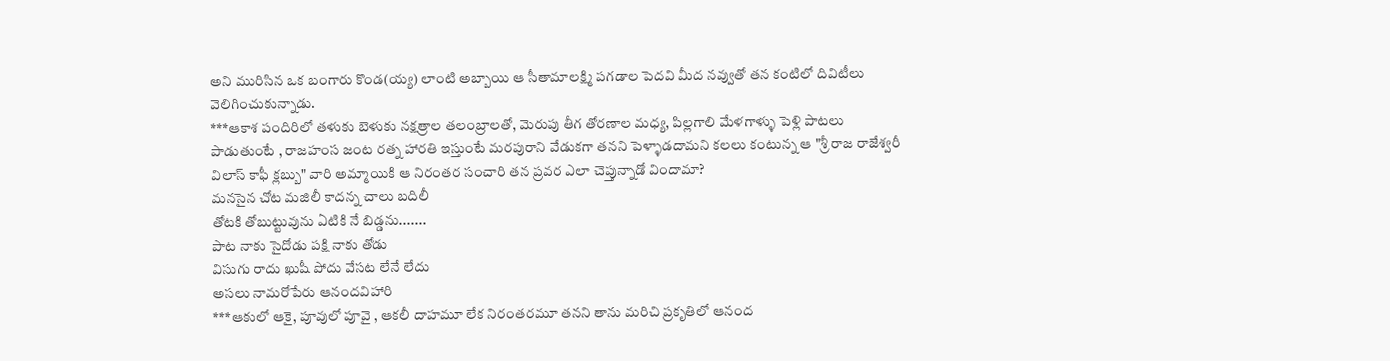అని మురిసిన ఒక బంగారు కొండ(య్య) లాంటి అబ్బాయి ఆ సీతామాలక్ష్మి పగడాల పెదవి మీద నవ్వుతో తన కంటిలో దివిటీలు వెలిగించుకున్నాడు.
***ఆకాశ పందిరిలో తళుకు బెళుకు నక్షత్రాల తలంబ్రాలతో, మెరుపు తీగ తోరణాల మధ్య, పిల్లగాలి మేళగాళ్ళు పెళ్లి పాటలు పాడుతుంటే , రాజహంస జంట రత్న హారతి ఇస్తుంటే మరపురాని వేడుకగా తనని పెళ్ళాడదామని కలలు కంటున్న ఆ "శ్రీ రాజ రాజేశ్వరీ విలాస్ కాఫీ క్లబ్బు" వారి అమ్మాయికి ఆ నిరంతర సంచారి తన ప్రవర ఎలా చెప్తున్నాడో విందామా?
మనసైన చోట మజిలీ కాదన్న చాలు బదిలీ
తోటకి తోబుట్టువును ఏటికి నే బిడ్డను.......
పాట నాకు సైదోడు పక్షి నాకు తోడు
విసుగు రాదు ఖుషీ పోదు వేసట లేనే లేదు
అసలు నామరోపేరు ఆనందవిహారి
***ఆకులో ఆకై, పూవులో పూవై , ఆకలీ దాహమూ లేక నిరంతరమూ తనని తాను మరిచి ప్రకృతిలో ఆనంద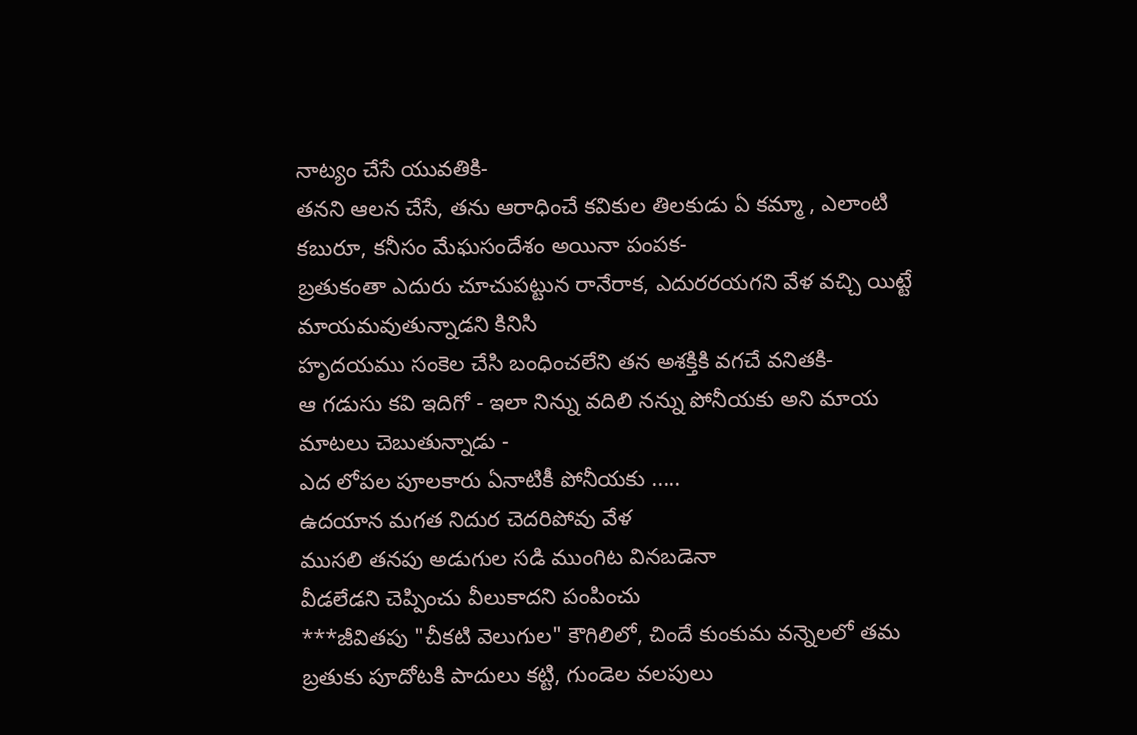నాట్యం చేసే యువతికి-
తనని ఆలన చేసే, తను ఆరాధించే కవికుల తిలకుడు ఏ కమ్మా , ఎలాంటి కబురూ, కనీసం మేఘసందేశం అయినా పంపక-
బ్రతుకంతా ఎదురు చూచుపట్టున రానేరాక, ఎదురరయగని వేళ వచ్చి యిట్టే మాయమవుతున్నాడని కినిసి
హృదయము సంకెల చేసి బంధించలేని తన అశక్తికి వగచే వనితకి-
ఆ గడుసు కవి ఇదిగో - ఇలా నిన్ను వదిలి నన్ను పోనీయకు అని మాయ మాటలు చెబుతున్నాడు -
ఎద లోపల పూలకారు ఏనాటికీ పోనీయకు .....
ఉదయాన మగత నిదుర చెదరిపోవు వేళ
ముసలి తనపు అడుగుల సడి ముంగిట వినబడెనా
వీడలేడని చెప్పించు వీలుకాదని పంపించు
***జీవితపు "చీకటి వెలుగుల" కౌగిలిలో, చిందే కుంకుమ వన్నెలలో తమ బ్రతుకు పూదోటకి పాదులు కట్టి, గుండెల వలపులు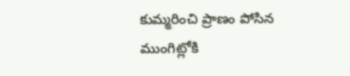కుమ్మరించి ప్రాణం పోసిన ముంగిట్లోకి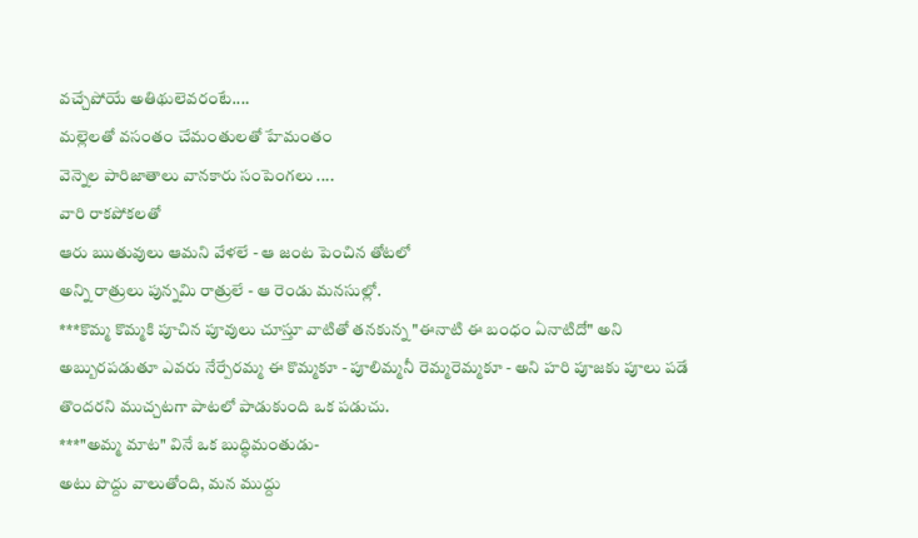వచ్చేపోయే అతిథులెవరంటే....
మల్లెలతో వసంతం చేమంతులతో హేమంతం
వెన్నెల పారిజాతాలు వానకారు సంపెంగలు ....
వారి రాకపోకలతో
ఆరు ఋతువులు ఆమని వేళలే - ఆ జంట పెంచిన తోటలో
అన్ని రాత్రులు పున్నమి రాత్రులే - ఆ రెండు మనసుల్లో.
***కొమ్మ కొమ్మకి పూచిన పూవులు చూస్తూ వాటితో తనకున్న "ఈనాటి ఈ బంధం ఏనాటిదో" అని అబ్బురపడుతూ ఎవరు నేర్పేరమ్మ ఈ కొమ్మకూ - పూలిమ్మనీ రెమ్మరెమ్మకూ - అని హరి పూజకు పూలు పడే తొందరని ముచ్చటగా పాటలో పాడుకుంది ఒక పడుచు.
***"అమ్మ మాట" వినే ఒక బుద్ధిమంతుడు-
అటు పొద్దు వాలుతోంది, మన ముద్దు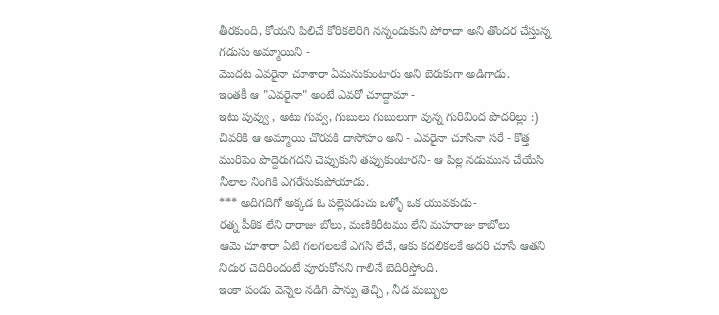తీరకుంది, కోయని పిలిచే కోరికలెరిగి నన్నందుకుని పోరాదా అని తొందర చేస్తున్న గడుసు అమ్మాయిని -
మొదట ఎవరైనా చూశారా ఏమనుకుంటారు అని బెరుకుగా అడిగాడు.
ఇంతకీ ఆ "ఎవరైనా" అంటే ఎవరో చూద్దామా -
ఇటు పువ్వు , అటు గువ్వ, గుబులు గుబులుగా వున్న గురివింద పొదరిల్లు :)
చివరికి ఆ అమ్మాయి చొరవకి దాసోహం అని - ఎవరైనా చూసినా సరే - కొత్త మురిపెం పొద్దెరుగదని చెప్పుకుని తప్పుకుంటారని- ఆ పిల్ల నడుమున చేయేసి నీలాల నింగికి ఎగరేసుకుపోయాడు.
*** అదిగదిగో అక్కడ ఓ పల్లెపడుచు ఒళ్ళో ఒక యువకుడు-
రత్న పీఠిక లేని రారాజు బోలు, మణికిరీటము లేని మహరాజు కాబోలు
ఆమె చూశారా ఏటి గలగలలకే ఎగసి లేచే, ఆకు కదలికలకే అదరి చూసే ఆతని నిదుర చెదిరిందంటే వూరుకోనని గాలినే బెదిరిస్తోంది.
ఇంకా పండు వెన్నెల నడిగి పాన్పు తెచ్చి , నీడ మబ్బుల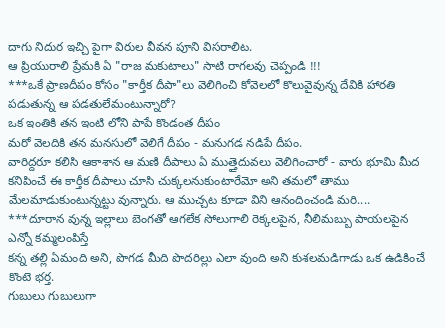దాగు నిదుర ఇచ్చి పైగా విరుల వీవన పూని విసరాలిట.
ఆ ప్రియురాలి ప్రేమకి ఏ "రాజ మకుటాలు" సాటి రాగలవు చెప్పండి !!!
***ఒకే ప్రాణదీపం కోసం "కార్తీక దీపా"లు వెలిగించి కోవెలలో కొలువైవున్న దేవికి హారతి పడుతున్న ఆ పడతులేమంటున్నారో?
ఒక ఇంతికి తన ఇంటి లోని పాపే కొండంత దీపం
మరో వెలదికి తన మనసులో వెలిగే దీపం - మనుగడ నడిపే దీపం.
వారిద్దరూ కలిసి ఆకాశాన ఆ మణి దీపాలు ఏ ముత్తైదువలు వెలిగించారో - వారు భూమి మీద కనిపించే ఈ కార్తీక దీపాలు చూసి చుక్కలనుకుంటారేమో అని తమలో తాము మేలమాడుకుంటున్నట్టు వున్నారు. ఆ ముచ్చట కూడా విని ఆనందించండి మరి....
***దూరాన వున్న ఇల్లాలు బెంగతో ఆగలేక సోలుగాలి రెక్కలపైన, నీలిమబ్బు పాయలపైన ఎన్నో కమ్మలంపిస్తే
కన్న తల్లి ఏమంది అని, పొగడ మీది పొదరిల్లు ఎలా వుంది అని కుశలమడిగాడు ఒక ఉడికించే కొంటె భర్త.
గుబులు గుబులుగా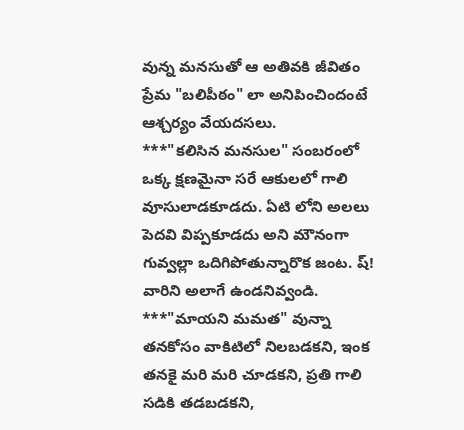వున్న మనసుతో ఆ అతివకి జీవితం ప్రేమ "బలిపీఠం" లా అనిపించిందంటే ఆశ్చర్యం వేయదసలు.
***"కలిసిన మనసుల" సంబరంలో ఒక్క క్షణమైనా సరే ఆకులలో గాలి వూసులాడకూడదు. ఏటి లోని అలలు పెదవి విప్పకూడదు అని మౌనంగా గువ్వల్లా ఒదిగిపోతున్నారొక జంట. ష్! వారిని అలాగే ఉండనివ్వండి.
***"మాయని మమత" వున్నా తనకోసం వాకిటిలో నిలబడకని, ఇంక తనకై మరి మరి చూడకని, ప్రతి గాలి సడికి తడబడకని,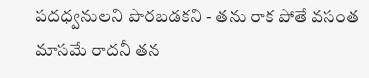పదధ్వనులని పొరబడకని - తను రాక పోతే వసంత మాసమే రాదనీ తన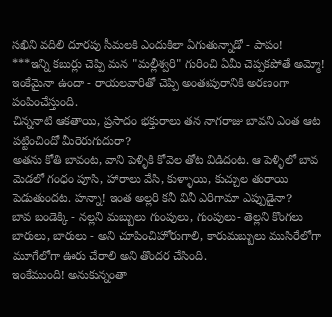సఖిని వదిలి దూరపు సీమలకి ఎందుకిలా ఏగుతున్నాడో - పాపం!
***ఇన్ని కబుర్లు చెప్పి మన "మల్లీశ్వరి" గురించి ఏమీ చెప్పకపోతే అమ్మో! ఇంకేమైనా ఉందా - రాయలవారితో చెప్పి అంతఃపురానికి అరణంగా పంపించేస్తుంది.
చిన్ననాటి ఆకతాయి, ప్రసాదం భక్తురాలు తన నాగరాజు బావని ఎంత ఆట పట్టించిందో మీరెరుగుదురా?
అతను కోతి బావంట, వాని పెళ్ళికి కోవెల తోట విడిదంట. ఆ పెళ్ళిలో బావ మెడలో గంధం పూసి, హారాలు వేసి, కుళ్ళాయి, కుచ్చుల తురాయి పెడుతుందట. హన్నా! ఇంత అల్లరి కనీ వినీ ఎరిగామా ఎప్పుడైనా?
బావ బండెక్కి - నల్లని మబ్బులు గుంపులు, గుంపులు- తెల్లని కొంగలు బారులు, బారులు - అని చూపించిహోరుగాలి, కారుమబ్బులు ముసిరేలోగా మూగేలోగా ఊరు చేరాలి అని తొందర చేసింది.
ఇంకేముంది! అనుకున్నంతా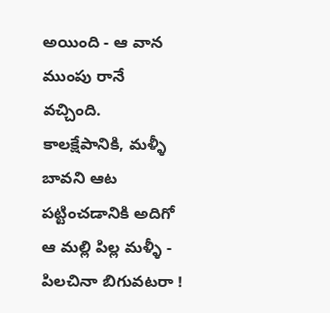అయింది - ఆ వాన ముంపు రానే వచ్చింది. కాలక్షేపానికి, మళ్ళీ బావని ఆట పట్టించడానికి అదిగో ఆ మల్లి పిల్ల మళ్ళీ - పిలచినా బిగువటరా !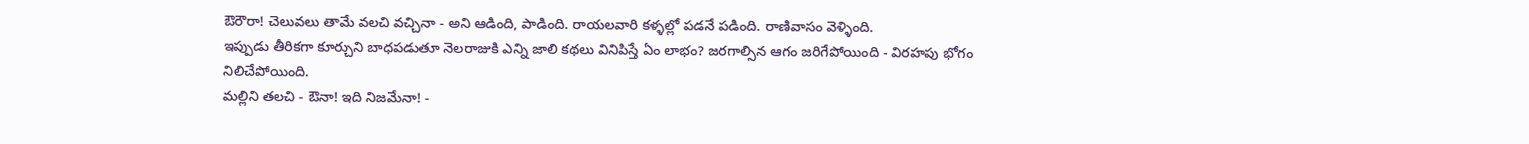ఔరౌరా! చెలువలు తామే వలచి వచ్చినా - అని ఆడింది, పాడింది. రాయలవారి కళ్ళల్లో పడనే పడింది. రాణివాసం వెళ్ళింది.
ఇప్పుడు తీరికగా కూర్చుని బాధపడుతూ నెలరాజుకి ఎన్ని జాలి కథలు వినిపిస్తే ఏం లాభం? జరగాల్సిన ఆగం జరిగేపోయింది - విరహపు భోగం నిలిచేపోయింది.
మల్లిని తలచి - ఔనా! ఇది నిజమేనా! -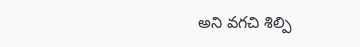అని వగచి శిల్పి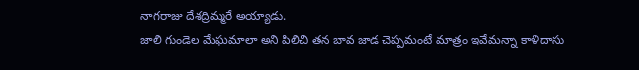నాగరాజు దేశద్రిమ్మరే అయ్యాడు.
జాలి గుండెల మేఘమాలా అని పిలిచి తన బావ జాడ చెప్పమంటే మాత్రం ఇవేమన్నా కాళిదాసు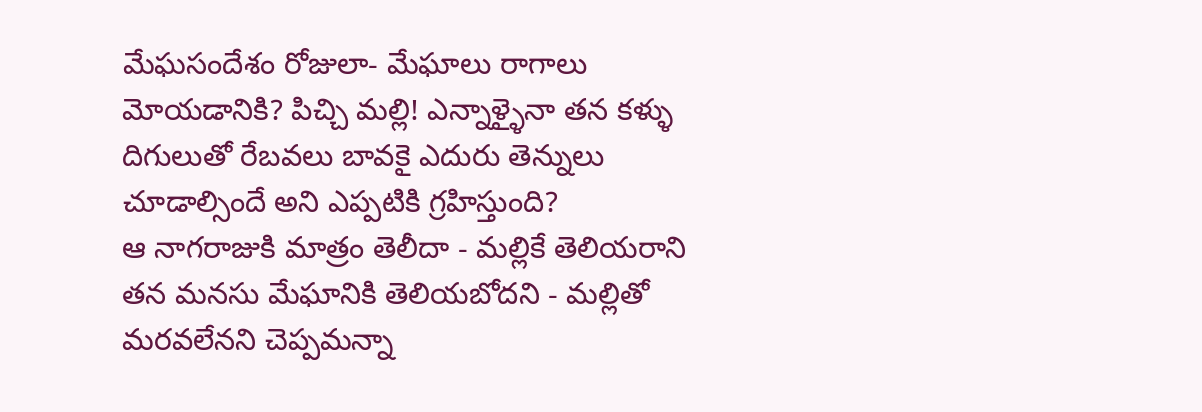మేఘసందేశం రోజులా- మేఘాలు రాగాలు మోయడానికి? పిచ్చి మల్లి! ఎన్నాళ్ళైనా తన కళ్ళు దిగులుతో రేబవలు బావకై ఎదురు తెన్నులు చూడాల్సిందే అని ఎప్పటికి గ్రహిస్తుంది?
ఆ నాగరాజుకి మాత్రం తెలీదా - మల్లికే తెలియరాని తన మనసు మేఘానికి తెలియబోదని - మల్లితో మరవలేనని చెప్పమన్నా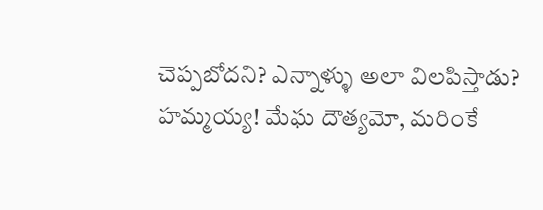చెప్పబోదని? ఎన్నాళ్ళు అలా విలపిస్తాడు?
హమ్మయ్య! మేఘ దౌత్యమో, మరింకే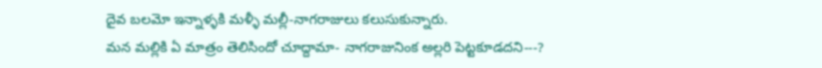దైవ బలమో ఇన్నాళ్ళకి మళ్ళీ మల్లీ-నాగరాజులు కలుసుకున్నారు.
మన మల్లికి ఏ మాత్రం తెలిసిందో చూద్దామా- నాగరాజునింక అల్లరి పెట్టకూడదని---?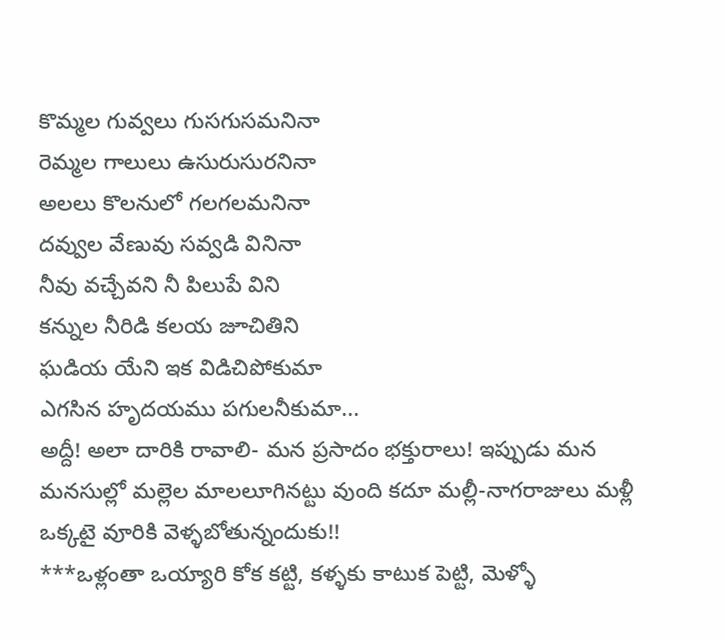కొమ్మల గువ్వలు గుసగుసమనినా
రెమ్మల గాలులు ఉసురుసురనినా
అలలు కొలనులో గలగలమనినా
దవ్వుల వేణువు సవ్వడి వినినా
నీవు వచ్చేవని నీ పిలుపే విని
కన్నుల నీరిడి కలయ జూచితిని
ఘడియ యేని ఇక విడిచిపోకుమా
ఎగసిన హృదయము పగులనీకుమా...
అద్దీ! అలా దారికి రావాలి- మన ప్రసాదం భక్తురాలు! ఇప్పుడు మన మనసుల్లో మల్లెల మాలలూగినట్టు వుంది కదూ మల్లీ-నాగరాజులు మళ్లీ ఒక్కటై వూరికి వెళ్ళబోతున్నందుకు!!
***ఒళ్లంతా ఒయ్యారి కోక కట్టి, కళ్ళకు కాటుక పెట్టి, మెళ్ళో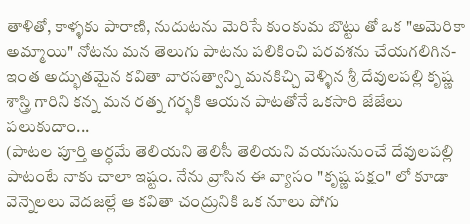తాళితో, కాళ్ళకు పారాణి, నుదుటను మెరిసే కుంకుమ బొట్టు తో ఒక "అమెరికా అమ్మాయి" నోటను మన తెలుగు పాటను పలికించి పరవశను చేయగలిగిన-
ఇంత అద్భుతమైన కవితా వారసత్వాన్ని మనకిచ్చి వెళ్ళిన శ్రీ దేవులపల్లి కృష్ణ శాస్త్రి గారిని కన్న మన రత్న గర్భకి ఆయన పాటతోనే ఒకసారి జేజేలు పలుకుదాం...
(పాటల పూర్తి అర్ధమే తెలియని తెలిసీ తెలియని వయసునుంచే దేవులపల్లి పాటంటే నాకు చాలా ఇష్టం. నేను వ్రాసిన ఈ వ్యాసం "కృష్ణ పక్షం" లో కూడా వెన్నెలలు వెదజల్లే ఆ కవితా చంద్రునికి ఒక నూలు పోగు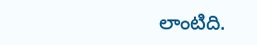లాంటిది.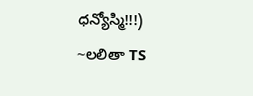ధన్యోస్మి!!!)
~లలితా TS